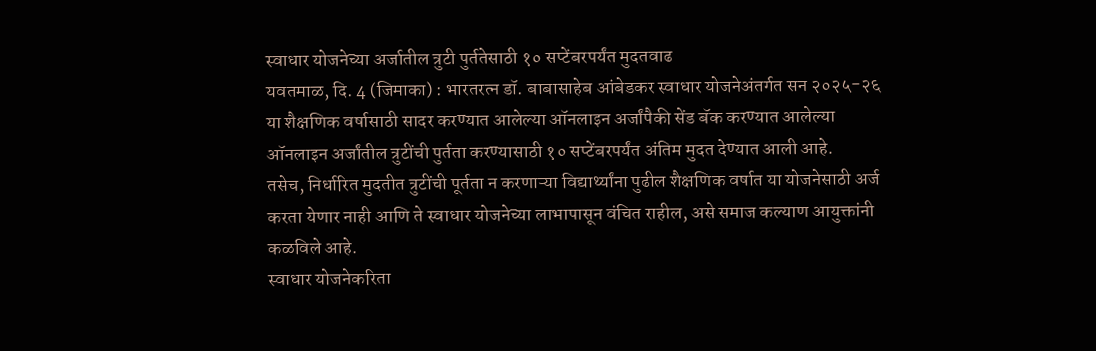स्वाधार योजनेच्या अर्जातील त्रुटी पुर्ततेसाठी १० सप्टेंबरपर्यंत मुदतवाढ
यवतमाळ, दि. 4 (जिमाका) : भारतरत्न डॉ. बाबासाहेब आंबेडकर स्वाधार योजनेअंतर्गत सन २०२५-२६ या शैक्षणिक वर्षासाठी सादर करण्यात आलेल्या ऑनलाइन अर्जांपैकी सेंड बॅक करण्यात आलेल्या ऑनलाइन अर्जांतील त्रुटींची पुर्तता करण्यासाठी १० सप्टेंबरपर्यंत अंतिम मुदत देण्यात आली आहे.
तसेच, निर्धारित मुदतीत त्रुटींची पूर्तता न करणाऱ्या विद्यार्थ्यांना पुढील शैक्षणिक वर्षात या योजनेसाठी अर्ज करता येणार नाही आणि ते स्वाधार योजनेच्या लाभापासून वंचित राहील, असे समाज कल्याण आयुक्तांनी कळविले आहे.
स्वाधार योजनेकरिता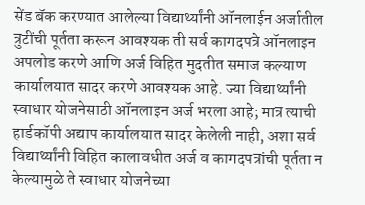सेंड बॅक करण्यात आलेल्या विद्यार्थ्यांनी ऑनलाईन अर्जातील त्रुटींची पूर्तता करून आवश्यक ती सर्व कागदपत्रे ऑनलाइन अपलोड करणे आणि अर्ज विहित मुदतीत समाज कल्याण कार्यालयात सादर करणे आवश्यक आहे. ज्या विद्यार्थ्यांनी स्वाधार योजनेसाठी ऑनलाइन अर्ज भरला आहे; मात्र त्याची हार्डकॉपी अद्याप कार्यालयात सादर केलेली नाही, अशा सर्व विद्यार्थ्यांनी विहित कालावधीत अर्ज व कागदपत्रांची पूर्तता न केल्यामुळे ते स्वाधार योजनेच्या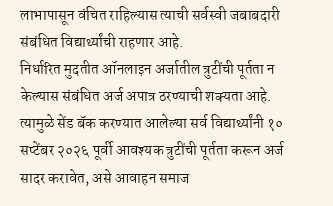लाभापासून वंचित राहिल्यास त्याची सर्वस्वी जबाबदारी संबंधित विद्यार्थ्यांची राहणार आहे.
निर्धारित मुदतीत ऑनलाइन अर्जातील त्रुटींची पूर्तता न केल्यास संबंधित अर्ज अपात्र ठरण्याची शक्यता आहे. त्यामुळे सेंड बॅक करण्यात आलेल्या सर्व विद्यार्थ्यांनी १० सप्टेंबर २०२६ पूर्वी आवश्यक त्रुटींची पूर्तता करून अर्ज सादर करावेत, असे आवाहन समाज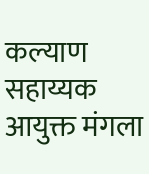कल्याण सहाय्यक आयुक्त मंगला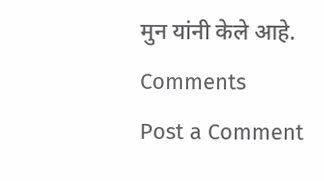मुन यांनी केले आहे.
Comments
Post a Comment